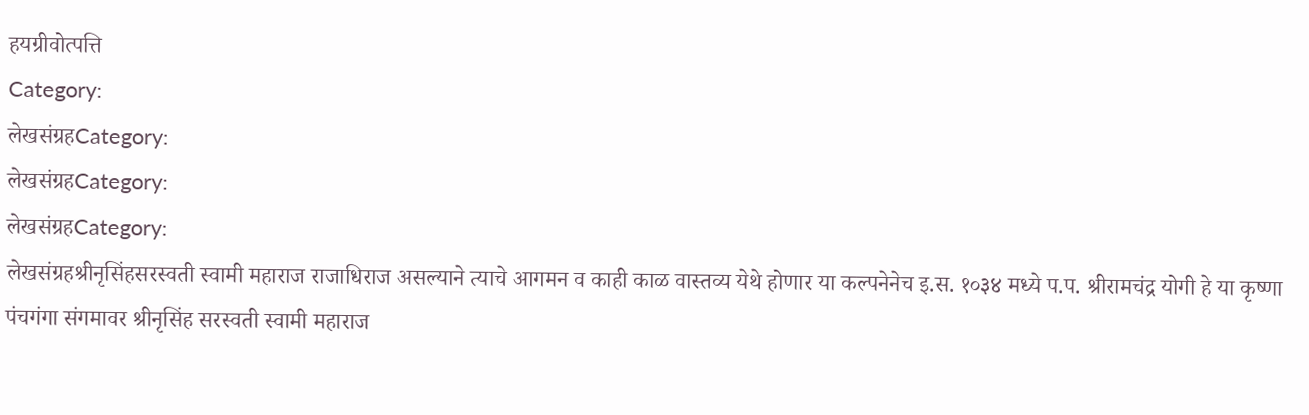हयग्रीवोत्पत्ति
Category:
लेखसंग्रहCategory:
लेखसंग्रहCategory:
लेखसंग्रहCategory:
लेखसंग्रहश्रीनृसिंहसरस्वती स्वामी महाराज राजाधिराज असल्याने त्याचे आगमन व काही काळ वास्तव्य येथे होणार या कल्पनेनेच इ.स. १०३४ मध्ये प.प. श्रीरामचंद्र योगी हे या कृष्णा पंचगंगा संगमावर श्रीनृसिंह सरस्वती स्वामी महाराज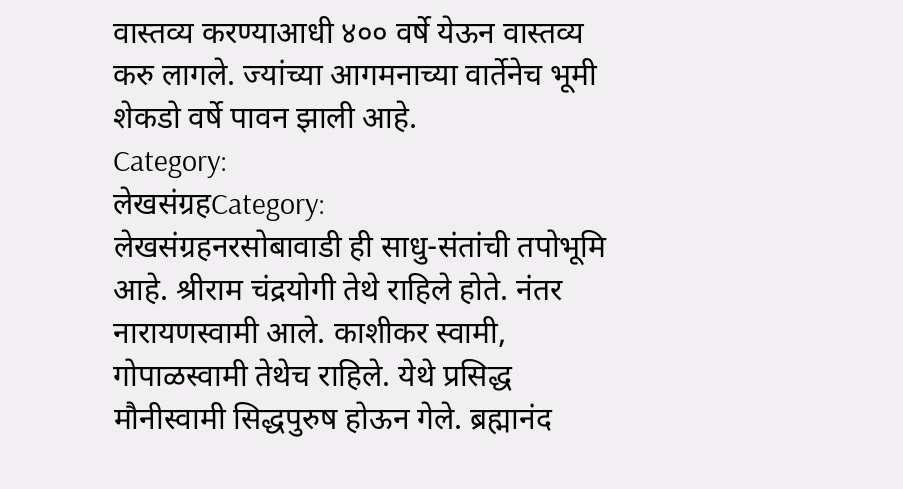वास्तव्य करण्याआधी ४०० वर्षे येऊन वास्तव्य करु लागले. ज्यांच्या आगमनाच्या वार्तेनेच भूमी शेकडो वर्षे पावन झाली आहे.
Category:
लेखसंग्रहCategory:
लेखसंग्रहनरसोबावाडी ही साधु-संतांची तपोभूमि आहे. श्रीराम चंद्रयोगी तेथे राहिले होते. नंतर नारायणस्वामी आले. काशीकर स्वामी, गोपाळस्वामी तेथेच राहिले. येथे प्रसिद्ध मौनीस्वामी सिद्धपुरुष होऊन गेले. ब्रह्मानंद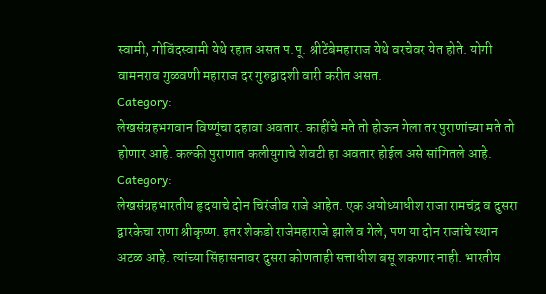स्वामी, गोविंदस्वामी येथे रहात असत प.पू. श्रीटेंबेमहाराज येथे वरचेवर येत होते. योगी वामनराव गुळवणी महाराज दर गुरुद्वादशी वारी करीत असत.
Category:
लेखसंग्रहभगवान विष्णूंचा दहावा अवतार. काहींचे मते तो होऊन गेला तर पुराणांच्या मते तो होणार आहे. कल्की पुराणात कलीयुगाचे शेवटी हा अवतार होईल असे सांगितले आहे.
Category:
लेखसंग्रहभारतीय हृदयाचे दोन चिरंजीव राजे आहेत. एक अयोध्याधीश राजा रामचंद्र व दुसरा द्वारकेचा राणा श्रीकृष्ण. इतर शेकडो राजेमहाराजे झाले व गेले, पण या दोन राजांचे स्थान अटळ आहे. त्यांच्या सिंहासनावर दुसरा कोणताही सत्ताधीश बसू शकणार नाही. भारतीय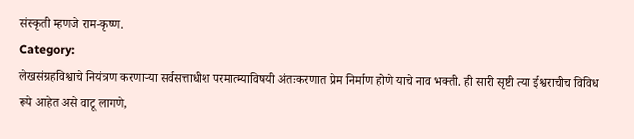संस्कृती म्हणजे राम-कृष्ण.
Category:
लेखसंग्रहविश्वाचे नियंत्रण करणाऱ्या सर्वसत्ताधीश परमात्म्याविषयी अंतःकरणात प्रेम निर्माण होणे याचे नाव भक्ती. ही सारी सृष्टी त्या ईश्वराचीच विविध रूपे आहेत असे वाटू लागणे,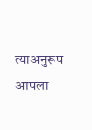त्याअनुरूप आपला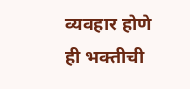व्यवहार होणे ही भक्तीची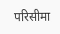परिसीमा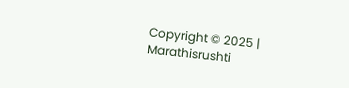Copyright © 2025 | Marathisrushti